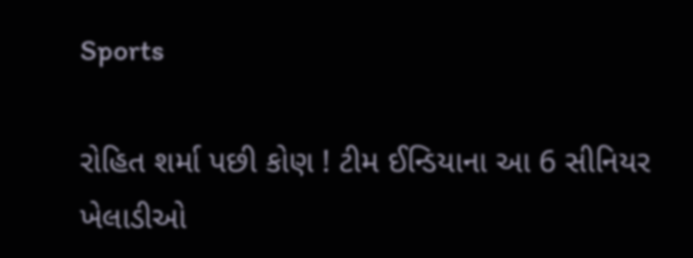Sports

રોહિત શર્મા પછી કોણ ! ટીમ ઈન્ડિયાના આ 6 સીનિયર ખેલાડીઓ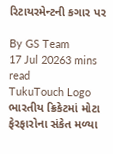રિટાયરમેન્ટની કગાર પર

By GS Team
17 Jul 20263 mins read
TukuTouch Logo
ભારતીય ક્રિકેટમાં મોટા ફેરફારોના સંકેત મળ્યા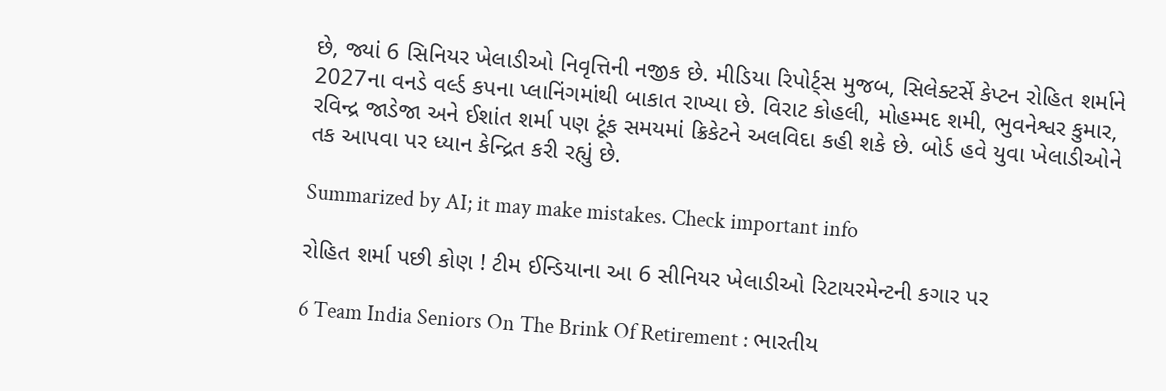છે, જ્યાં 6 સિનિયર ખેલાડીઓ નિવૃત્તિની નજીક છે. મીડિયા રિપોર્ટ્સ મુજબ, સિલેક્ટર્સે કેપ્ટન રોહિત શર્માને 2027ના વનડે વર્લ્ડ કપના પ્લાનિંગમાંથી બાકાત રાખ્યા છે. વિરાટ કોહલી, મોહમ્મદ શમી, ભુવનેશ્વર કુમાર, રવિન્દ્ર જાડેજા અને ઈશાંત શર્મા પણ ટૂંક સમયમાં ક્રિકેટને અલવિદા કહી શકે છે. બોર્ડ હવે યુવા ખેલાડીઓને તક આપવા પર ધ્યાન કેન્દ્રિત કરી રહ્યું છે.

Summarized by AI; it may make mistakes. Check important info

રોહિત શર્મા પછી કોણ ! ટીમ ઈન્ડિયાના આ 6 સીનિયર ખેલાડીઓ રિટાયરમેન્ટની કગાર પર

6 Team India Seniors On The Brink Of Retirement : ભારતીય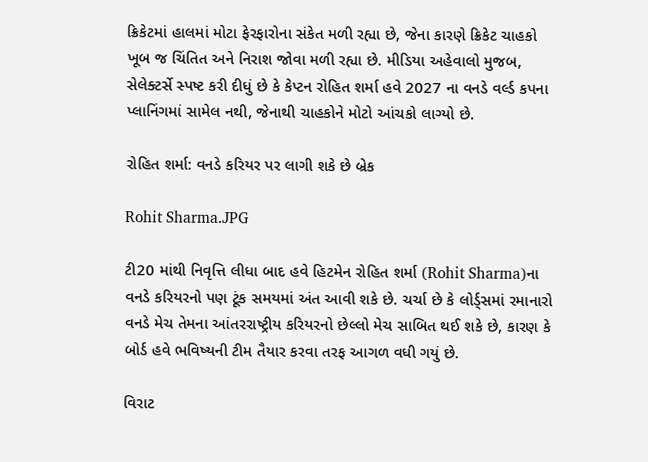ક્રિકેટમાં હાલમાં મોટા ફેરફારોના સંકેત મળી રહ્યા છે, જેના કારણે ક્રિકેટ ચાહકો ખૂબ જ ચિંતિત અને નિરાશ જોવા મળી રહ્યા છે. મીડિયા અહેવાલો મુજબ, સેલેક્ટર્સે સ્પષ્ટ કરી દીધું છે કે કેપ્ટન રોહિત શર્મા હવે 2027 ના વનડે વર્લ્ડ કપના પ્લાનિંગમાં સામેલ નથી, જેનાથી ચાહકોને મોટો આંચકો લાગ્યો છે.

રોહિત શર્મા: વનડે કરિયર પર લાગી શકે છે બ્રેક

Rohit Sharma.JPG

ટી20 માંથી નિવૃત્તિ લીધા બાદ હવે હિટમેન રોહિત શર્મા (Rohit Sharma)ના વનડે કરિયરનો પણ ટૂંક સમયમાં અંત આવી શકે છે. ચર્ચા છે કે લોર્ડ્સમાં રમાનારો વનડે મેચ તેમના આંતરરાષ્ટ્રીય કરિયરનો છેલ્લો મેચ સાબિત થઈ શકે છે, કારણ કે બોર્ડ હવે ભવિષ્યની ટીમ તૈયાર કરવા તરફ આગળ વધી ગયું છે.

વિરાટ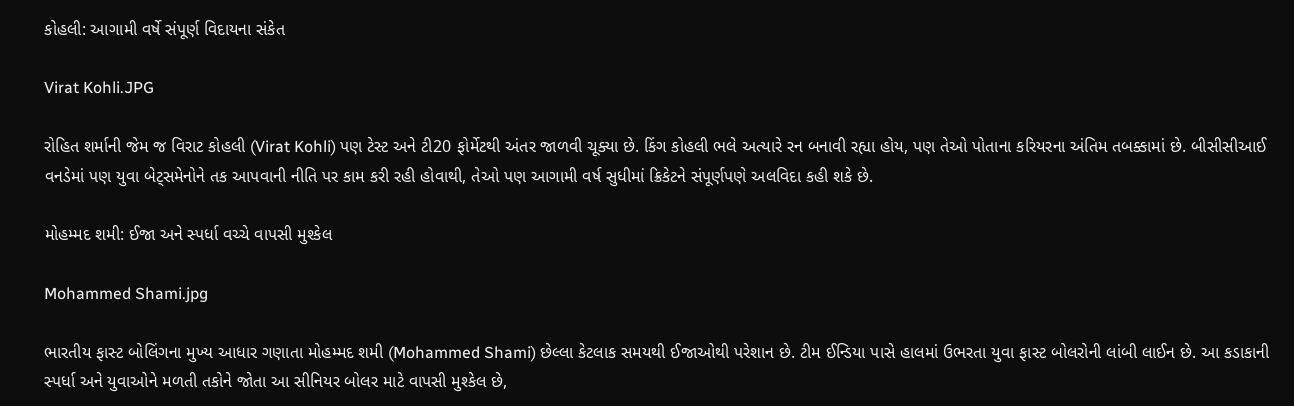કોહલી: આગામી વર્ષે સંપૂર્ણ વિદાયના સંકેત

Virat Kohli.JPG

રોહિત શર્માની જેમ જ વિરાટ કોહલી (Virat Kohli) પણ ટેસ્ટ અને ટી20 ફોર્મેટથી અંતર જાળવી ચૂક્યા છે. કિંગ કોહલી ભલે અત્યારે રન બનાવી રહ્યા હોય, પણ તેઓ પોતાના કરિયરના અંતિમ તબક્કામાં છે. બીસીસીઆઈ વનડેમાં પણ યુવા બેટ્સમેનોને તક આપવાની નીતિ પર કામ કરી રહી હોવાથી, તેઓ પણ આગામી વર્ષ સુધીમાં ક્રિકેટને સંપૂર્ણપણે અલવિદા કહી શકે છે.

મોહમ્મદ શમી: ઈજા અને સ્પર્ધા વચ્ચે વાપસી મુશ્કેલ

Mohammed Shami.jpg

ભારતીય ફાસ્ટ બોલિંગના મુખ્ય આધાર ગણાતા મોહમ્મદ શમી (Mohammed Shami) છેલ્લા કેટલાક સમયથી ઈજાઓથી પરેશાન છે. ટીમ ઈન્ડિયા પાસે હાલમાં ઉભરતા યુવા ફાસ્ટ બોલરોની લાંબી લાઈન છે. આ કડાકાની સ્પર્ધા અને યુવાઓને મળતી તકોને જોતા આ સીનિયર બોલર માટે વાપસી મુશ્કેલ છે,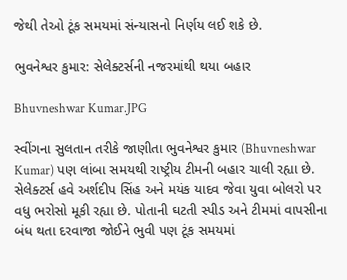જેથી તેઓ ટૂંક સમયમાં સંન્યાસનો નિર્ણય લઈ શકે છે.

ભુવનેશ્વર કુમાર: સેલેક્ટર્સની નજરમાંથી થયા બહાર

Bhuvneshwar Kumar.JPG

સ્વીંગના સુલતાન તરીકે જાણીતા ભુવનેશ્વર કુમાર (Bhuvneshwar Kumar) પણ લાંબા સમયથી રાષ્ટ્રીય ટીમની બહાર ચાલી રહ્યા છે. સેલેક્ટર્સ હવે અર્શદીપ સિંહ અને મયંક યાદવ જેવા યુવા બોલરો પર વધુ ભરોસો મૂકી રહ્યા છે. પોતાની ઘટતી સ્પીડ અને ટીમમાં વાપસીના બંધ થતા દરવાજા જોઈને ભુવી પણ ટૂંક સમયમાં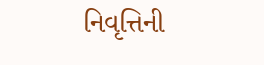નિવૃત્તિની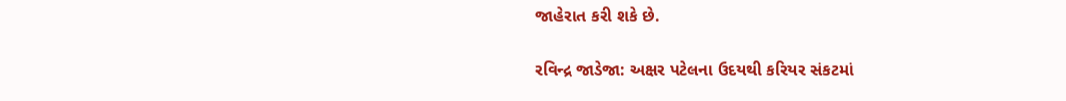જાહેરાત કરી શકે છે.

રવિન્દ્ર જાડેજા: અક્ષર પટેલના ઉદયથી કરિયર સંકટમાં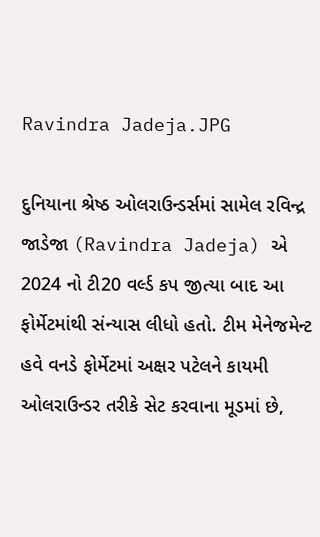Ravindra Jadeja.JPG

દુનિયાના શ્રેષ્ઠ ઓલરાઉન્ડર્સમાં સામેલ રવિન્દ્ર જાડેજા (Ravindra Jadeja) એ 2024 નો ટી20 વર્લ્ડ કપ જીત્યા બાદ આ ફોર્મેટમાંથી સંન્યાસ લીધો હતો. ટીમ મેનેજમેન્ટ હવે વનડે ફોર્મેટમાં અક્ષર પટેલને કાયમી ઓલરાઉન્ડર તરીકે સેટ કરવાના મૂડમાં છે,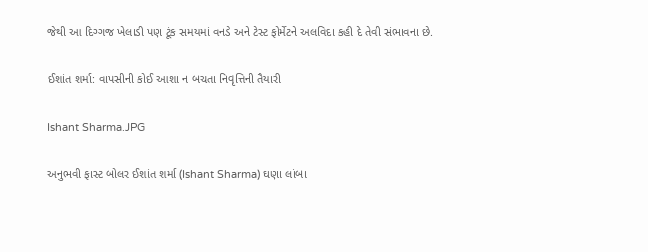જેથી આ દિગ્ગજ ખેલાડી પણ ટૂંક સમયમાં વનડે અને ટેસ્ટ ફોર્મેટને અલવિદા કહી દે તેવી સંભાવના છે.

ઈશાંત શર્મા: વાપસીની કોઈ આશા ન બચતા નિવૃત્તિની તૈયારી

Ishant Sharma.JPG

અનુભવી ફાસ્ટ બોલર ઈશાંત શર્મા (Ishant Sharma) ઘણા લાંબા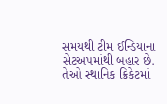સમયથી ટીમ ઈન્ડિયાના સેટઅપમાંથી બહાર છે. તેઓ સ્થાનિક ક્રિકેટમાં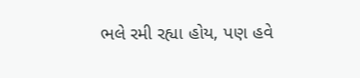ભલે રમી રહ્યા હોય, પણ હવે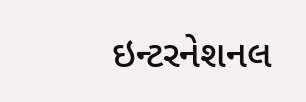ઇન્ટરનેશનલ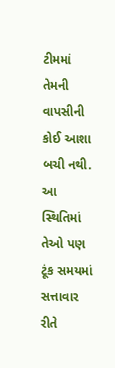ટીમમાં તેમની વાપસીની કોઈ આશા બચી નથી. આ સ્થિતિમાં તેઓ પણ ટૂંક સમયમાં સત્તાવાર રીતે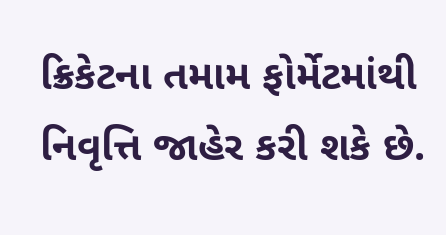ક્રિકેટના તમામ ફોર્મેટમાંથી નિવૃત્તિ જાહેર કરી શકે છે.